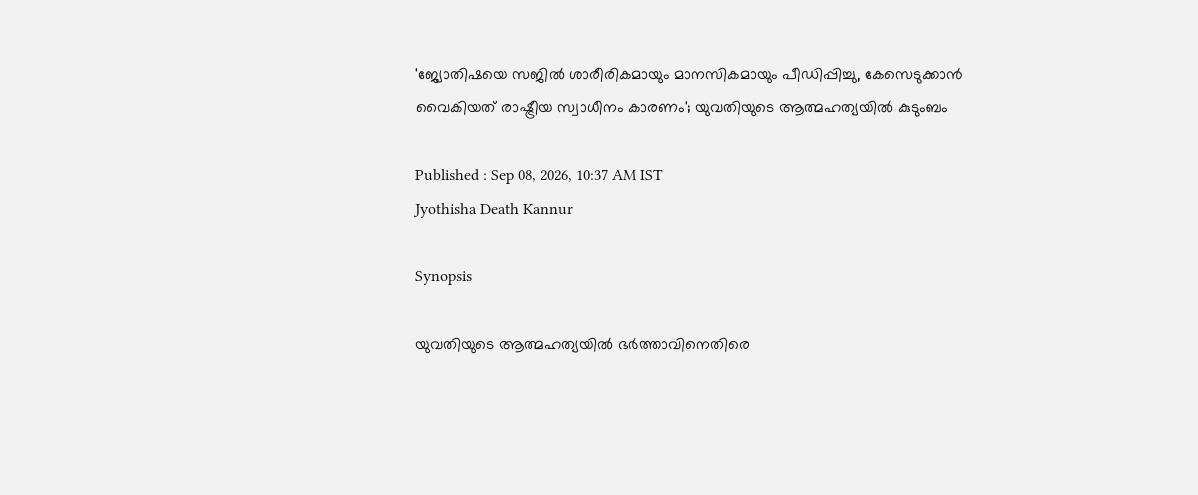'ജ്യോതിഷയെ സജിൽ ശാരീരികമായും മാനസികമായും പീഡിപ്പിച്ചു, കേസെടുക്കാൻ വൈകിയത് രാഷ്ട്രീയ സ്വാധീനം കാരണം'; യുവതിയുടെ ആത്മഹത്യയിൽ കുടുംബം

Published : Sep 08, 2026, 10:37 AM IST
Jyothisha Death Kannur

Synopsis

യുവതിയുടെ ആത്മഹത്യയിൽ ഭർത്താവിനെതിരെ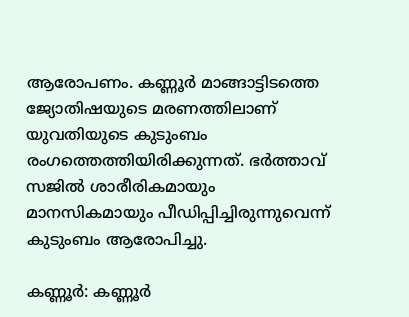ആരോപണം. കണ്ണൂർ മാങ്ങാട്ടിടത്തെ ജ്യോതിഷയുടെ മരണത്തിലാണ് യുവതിയുടെ കുടുംബം രംഗത്തെത്തിയിരിക്കുന്നത്. ഭർത്താവ് സജിൽ ശാരീരികമായും മാനസികമായും പീഡിപ്പിച്ചിരുന്നുവെന്ന് കുടുംബം ആരോപിച്ചു.

കണ്ണൂർ: കണ്ണൂർ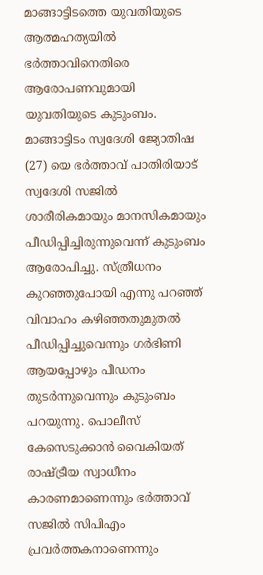മാങ്ങാട്ടിടത്തെ യുവതിയുടെ ആത്മഹത്യയിൽ ഭർത്താവിനെതിരെ ആരോപണവുമായി യുവതിയുടെ കുടുംബം. മാങ്ങാട്ടിടം സ്വദേശി ജ്യോതിഷ (27) യെ ഭർത്താവ് പാതിരിയാട് സ്വദേശി സജിൽ ശാരീരികമായും മാനസികമായും പീഡിപ്പിച്ചിരുന്നുവെന്ന് കുടുംബം ആരോപിച്ചു. സ്ത്രീധനം കുറഞ്ഞുപോയി എന്നു പറഞ്ഞ് വിവാഹം കഴിഞ്ഞതുമുതൽ പീഡിപ്പിച്ചുവെന്നും ഗർഭിണി ആയപ്പോഴും പീഡനം തുടർന്നുവെന്നും കുടുംബം പറയുന്നു. പൊലീസ് കേസെടുക്കാൻ വൈകിയത് രാഷ്ട്രീയ സ്വാധീനം കാരണമാണെന്നും ഭർത്താവ് സജിൽ സിപിഎം പ്രവർത്തകനാണെന്നും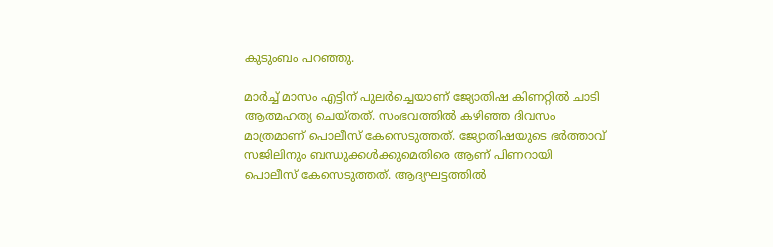കുടുംബം പറഞ്ഞു.

മാർച്ച് മാസം എട്ടിന് പുലർച്ചെയാണ് ജ്യോതിഷ കിണറ്റിൽ ചാടി ആത്മഹത്യ ചെയ്തത്. സംഭവത്തിൽ കഴിഞ്ഞ ദിവസം മാത്രമാണ് പൊലീസ് കേസെടുത്തത്. ജ്യോതിഷയുടെ ഭർത്താവ് സജിലിനും ബന്ധുക്കൾക്കുമെതിരെ ആണ് പിണറായി പൊലീസ് കേസെടുത്തത്. ആദ്യഘട്ടത്തിൽ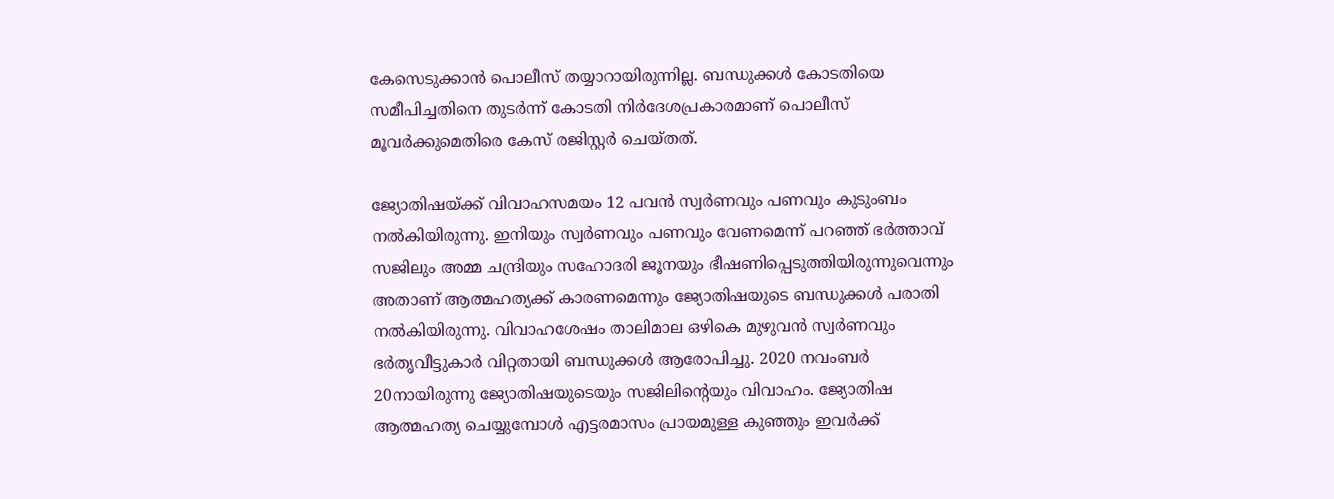കേസെടുക്കാൻ പൊലീസ് തയ്യാറായിരുന്നില്ല. ബന്ധുക്കൾ കോടതിയെ സമീപിച്ചതിനെ തുടർന്ന് കോടതി നിർദേശപ്രകാരമാണ് പൊലീസ് മൂവർക്കുമെതിരെ കേസ് രജിസ്റ്റർ ചെയ്തത്.

ജ്യോതിഷയ്ക്ക് വിവാഹസമയം 12 പവൻ സ്വർണവും പണവും കുടുംബം നൽകിയിരുന്നു. ഇനിയും സ്വർണവും പണവും വേണമെന്ന് പറഞ്ഞ് ഭർത്താവ് സജിലും അമ്മ ചന്ദ്രിയും സഹോദരി ജൂനയും ഭീഷണിപ്പെടുത്തിയിരുന്നുവെന്നും അതാണ് ആത്മഹത്യക്ക് കാരണമെന്നും ജ്യോതിഷയുടെ ബന്ധുക്കൾ പരാതി നൽകിയിരുന്നു. വിവാഹശേഷം താലിമാല ഒഴികെ മുഴുവൻ സ്വർണവും ഭർതൃവീട്ടുകാർ വിറ്റതായി ബന്ധുക്കൾ ആരോപിച്ചു. 2020 നവംബർ 20നായിരുന്നു ജ്യോതിഷയുടെയും സജിലിൻ്റെയും വിവാഹം. ജ്യോതിഷ ആത്മഹത്യ ചെയ്യുമ്പോൾ എട്ടരമാസം പ്രായമുള്ള കുഞ്ഞും ഇവർക്ക്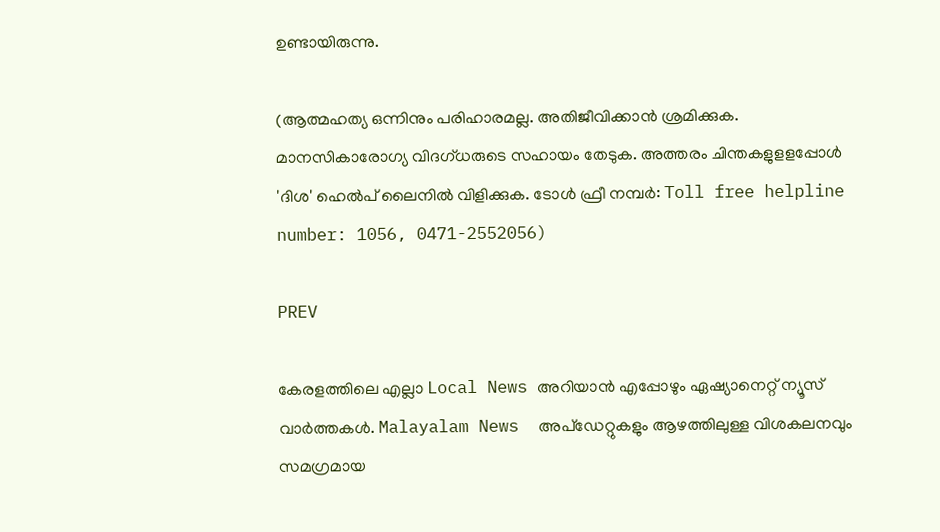ഉണ്ടായിരുന്നു.

(ആത്മഹത്യ ഒന്നിനും പരിഹാരമല്ല. അതിജീവിക്കാൻ ശ്രമിക്കുക. മാനസികാരോഗ്യ വിദഗ്ധരുടെ സഹായം തേടുക. അത്തരം ചിന്തകളുളളപ്പോള്‍ 'ദിശ' ഹെല്‍പ് ലൈനില്‍ വിളിക്കുക. ടോള്‍ ഫ്രീ നമ്പര്‍: Toll free helpline number: 1056, 0471-2552056)

PREV

കേരളത്തിലെ എല്ലാ Local News അറിയാൻ എപ്പോഴും ഏഷ്യാനെറ്റ് ന്യൂസ് വാർത്തകൾ. Malayalam News  അപ്‌ഡേറ്റുകളും ആഴത്തിലുള്ള വിശകലനവും സമഗ്രമായ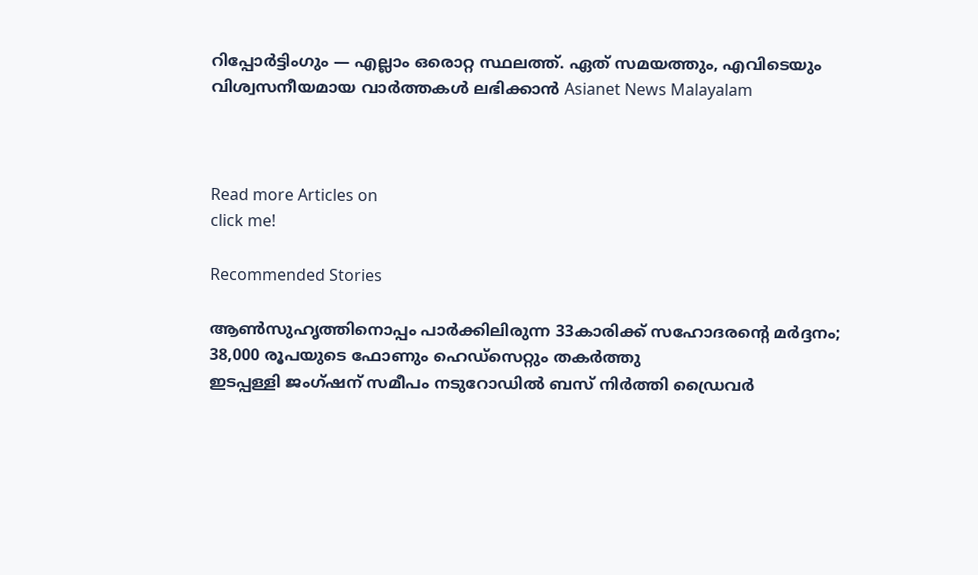റിപ്പോർട്ടിംഗും — എല്ലാം ഒരൊറ്റ സ്ഥലത്ത്. ഏത് സമയത്തും, എവിടെയും വിശ്വസനീയമായ വാർത്തകൾ ലഭിക്കാൻ Asianet News Malayalam



Read more Articles on
click me!

Recommended Stories

ആൺസുഹൃത്തിനൊപ്പം പാർക്കിലിരുന്ന 33കാരിക്ക് സഹോദരന്‍റെ മർദ്ദനം; 38,000 രൂപയുടെ ഫോണും ഹെഡ്സെറ്റും തകർത്തു
ഇടപ്പള്ളി ജംഗ്ഷന് സമീപം നടുറോഡിൽ ബസ് നിർത്തി ഡ്രൈവർ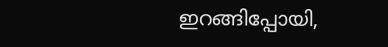ഇറങ്ങിപ്പോയി,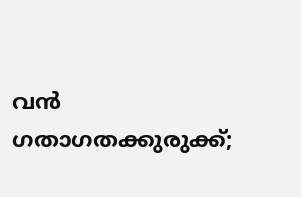വൻ ഗതാഗതക്കുരുക്ക്;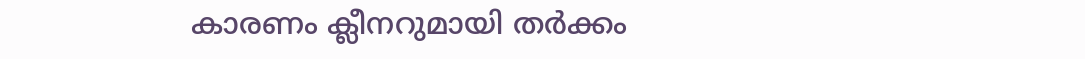കാരണം ക്ലീനറുമായി തർക്കം